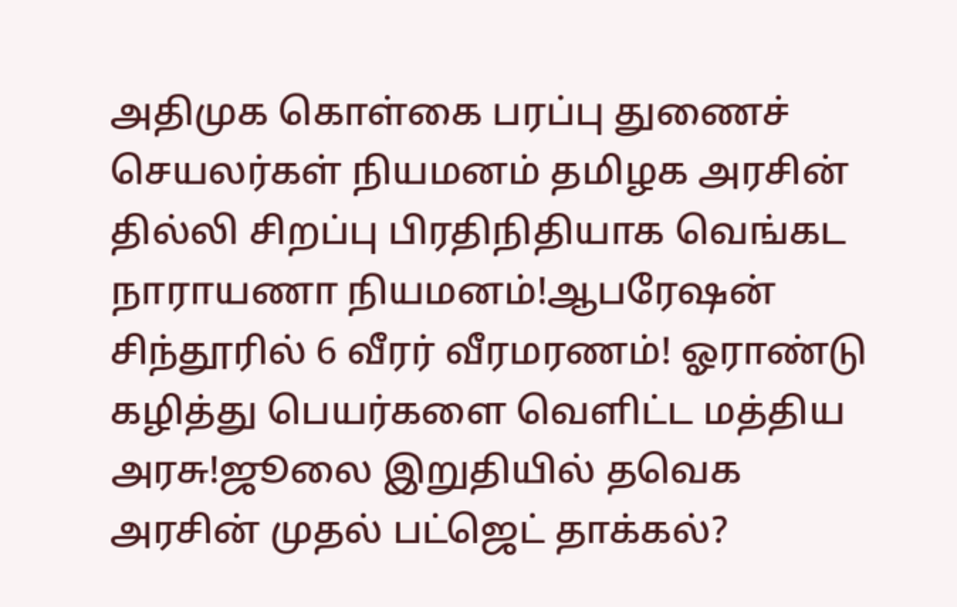அதிமுக கொள்கை பரப்பு துணைச் செயலர்கள் நியமனம் தமிழக அரசின் தில்லி சிறப்பு பிரதிநிதியாக வெங்கட நாராயணா நியமனம்!ஆபரேஷன் சிந்தூரில் 6 வீரர் வீரமரணம்! ஓராண்டு கழித்து பெயர்களை வெளிட்ட மத்திய அரசு!ஜூலை இறுதியில் தவெக அரசின் முதல் பட்ஜெட் தாக்கல்?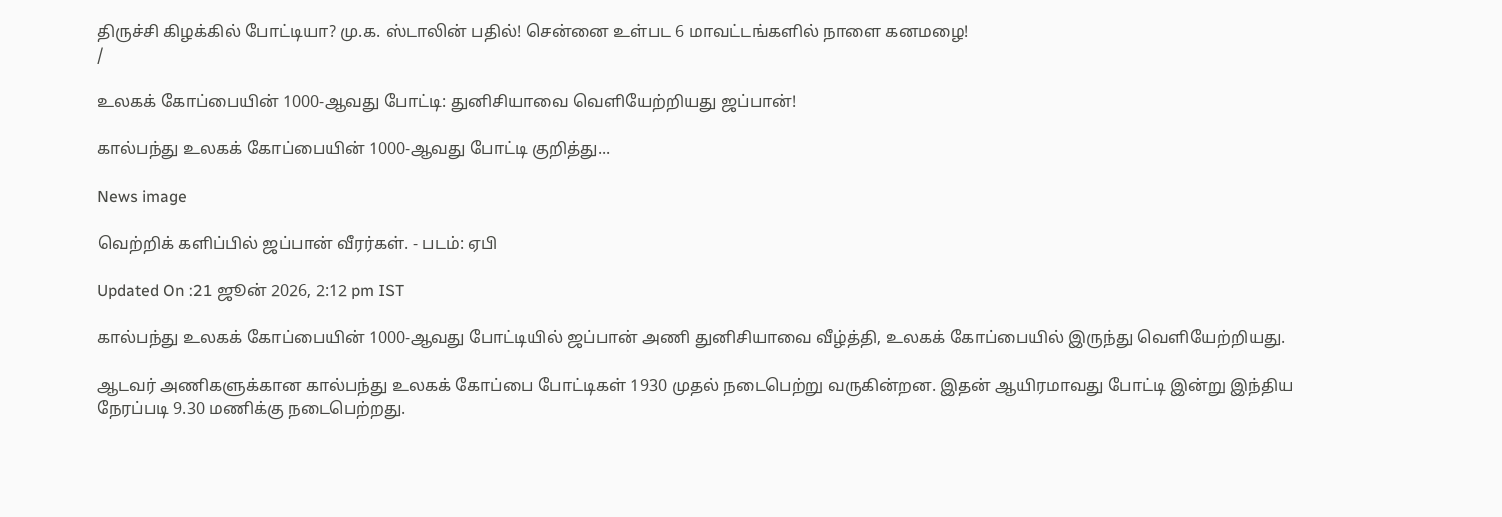திருச்சி கிழக்கில் போட்டியா? மு.க. ஸ்டாலின் பதில்! சென்னை உள்பட 6 மாவட்டங்களில் நாளை கனமழை!
/

உலகக் கோப்பையின் 1000-ஆவது போட்டி: துனிசியாவை வெளியேற்றியது ஜப்பான்!

கால்பந்து உலகக் கோப்பையின் 1000-ஆவது போட்டி குறித்து...

News image

வெற்றிக் களிப்பில் ஜப்பான் வீரர்கள். - படம்: ஏபி

Updated On :21 ஜூன் 2026, 2:12 pm IST

கால்பந்து உலகக் கோப்பையின் 1000-ஆவது போட்டியில் ஜப்பான் அணி துனிசியாவை வீழ்த்தி, உலகக் கோப்பையில் இருந்து வெளியேற்றியது.

ஆடவர் அணிகளுக்கான கால்பந்து உலகக் கோப்பை போட்டிகள் 1930 முதல் நடைபெற்று வருகின்றன. இதன் ஆயிரமாவது போட்டி இன்று இந்திய நேரப்படி 9.30 மணிக்கு நடைபெற்றது.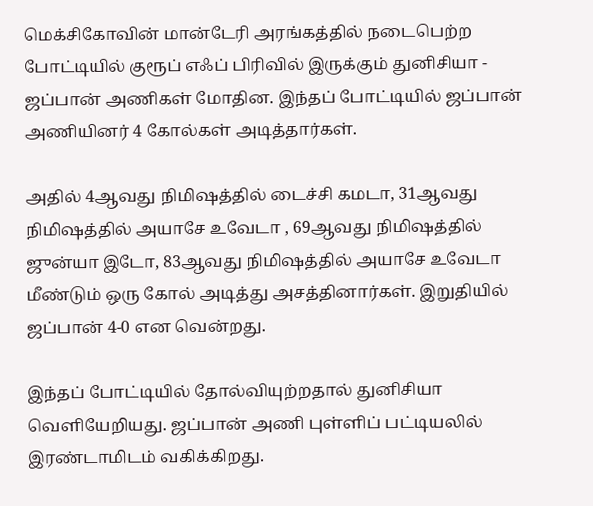மெக்சிகோவின் மான்டேரி அரங்கத்தில் நடைபெற்ற போட்டியில் குரூப் எஃப் பிரிவில் இருக்கும் துனிசியா - ஜப்பான் அணிகள் மோதின. இந்தப் போட்டியில் ஜப்பான் அணியினர் 4 கோல்கள் அடித்தார்கள்.

அதில் 4ஆவது நிமிஷத்தில் டைச்சி கமடா, 31ஆவது நிமிஷத்தில் அயாசே உவேடா , 69ஆவது நிமிஷத்தில் ஜுன்யா இடோ, 83ஆவது நிமிஷத்தில் அயாசே உவேடா மீண்டும் ஒரு கோல் அடித்து அசத்தினார்கள். இறுதியில் ஜப்பான் 4-0 என வென்றது.

இந்தப் போட்டியில் தோல்வியுற்றதால் துனிசியா வெளியேறியது. ஜப்பான் அணி புள்ளிப் பட்டியலில் இரண்டாமிடம் வகிக்கிறது.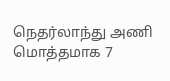நெதர்லாந்து அணி மொத்தமாக 7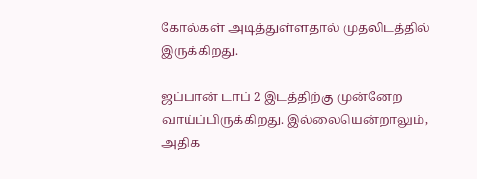கோல்கள் அடித்துள்ளதால் முதலிடத்தில் இருக்கிறது.

ஜப்பான் டாப் 2 இடத்திற்கு முன்னேற வாய்ப்பிருக்கிறது. இல்லையென்றாலும், அதிக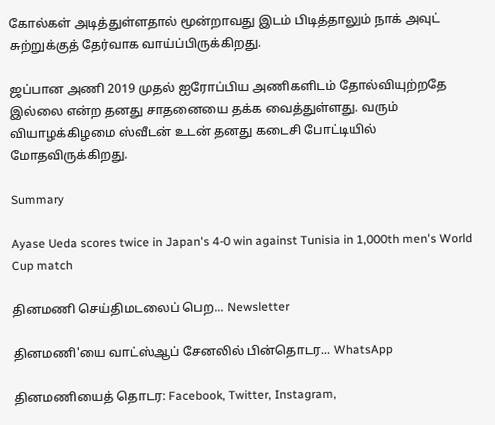கோல்கள் அடித்துள்ளதால் மூன்றாவது இடம் பிடித்தாலும் நாக் அவுட் சுற்றுக்குத் தேர்வாக வாய்ப்பிருக்கிறது.

ஜப்பான அணி 2019 முதல் ஐரோப்பிய அணிகளிடம் தோல்வியுற்றதே இல்லை என்ற தனது சாதனையை தக்க வைத்துள்ளது. வரும் வியாழக்கிழமை ஸ்வீடன் உடன் தனது கடைசி போட்டியில் மோதவிருக்கிறது.

Summary

Ayase Ueda scores twice in Japan's 4-0 win against Tunisia in 1,000th men's World Cup match

தினமணி செய்திமடலைப் பெற... Newsletter

தினமணி'யை வாட்ஸ்ஆப் சேனலில் பின்தொடர... WhatsApp

தினமணியைத் தொடர: Facebook, Twitter, Instagram,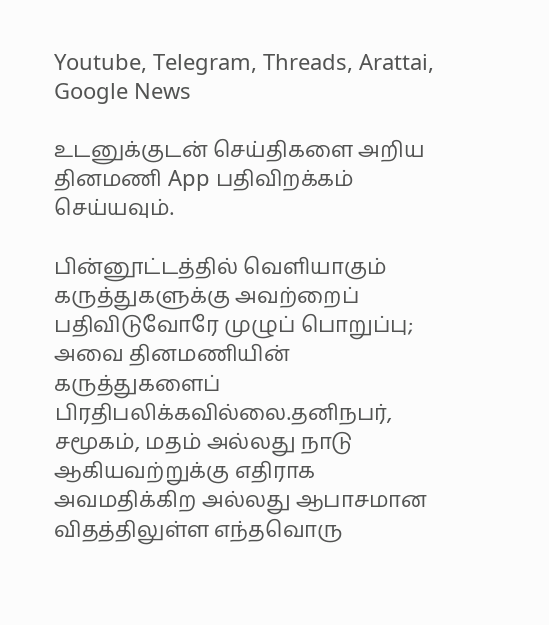Youtube, Telegram, Threads, Arattai, Google News

உடனுக்குடன் செய்திகளை அறிய தினமணி App பதிவிறக்கம் செய்யவும்.

பின்னூட்டத்தில் வெளியாகும் கருத்துகளுக்கு அவற்றைப் பதிவிடுவோரே முழுப் பொறுப்பு; அவை தினமணியின் கருத்துகளைப் பிரதிபலிக்கவில்லை.தனிநபர், சமூகம், மதம் அல்லது நாடு ஆகியவற்றுக்கு எதிராக அவமதிக்கிற அல்லது ஆபாசமான விதத்திலுள்ள எந்தவொரு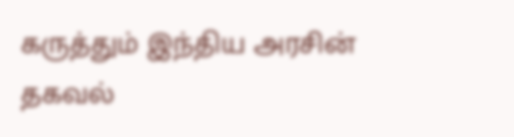கருத்தும் இந்திய அரசின் தகவல்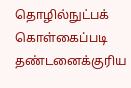தொழில்நுட்பக் கொள்கைப்படி தண்டனைக்குரிய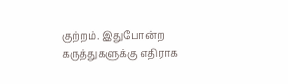குற்றம். இதுபோன்ற கருத்துகளுக்கு எதிராக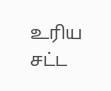உரிய சட்ட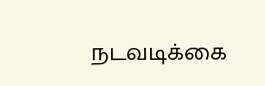நடவடிக்கை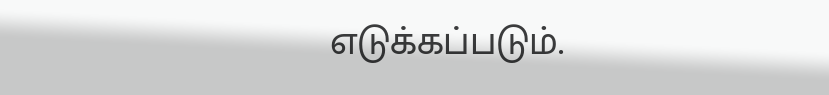எடுக்கப்படும்.